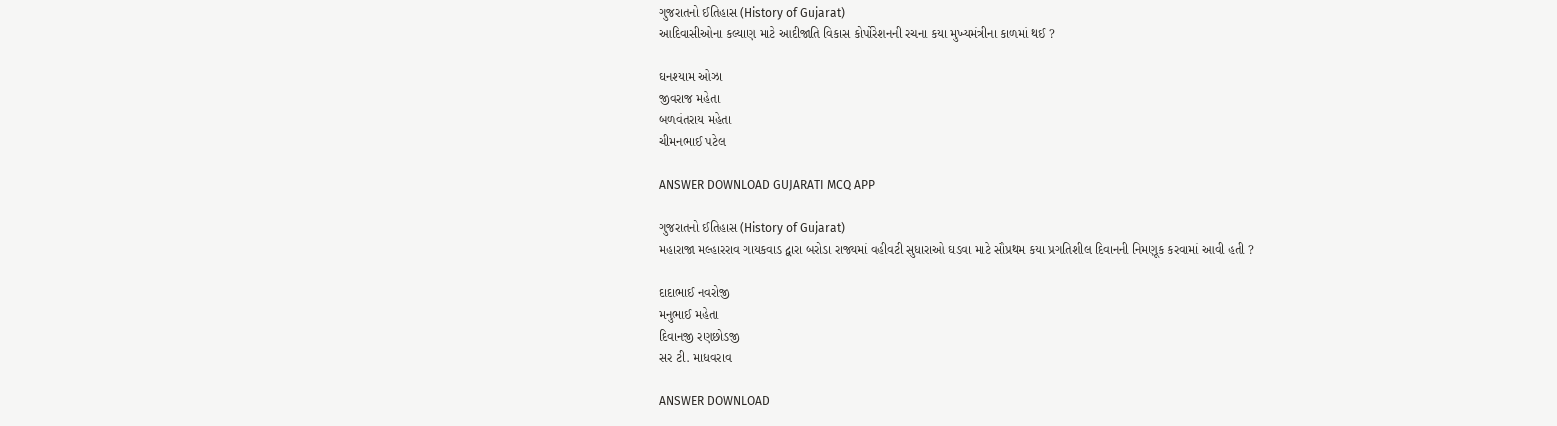ગુજરાતનો ઈતિહાસ (History of Gujarat)
આદિવાસીઓના કલ્યાણ માટે આદીજાતિ વિકાસ કોર્પોરેશનની રચના કયા મુખ્યમંત્રીના કાળમાં થઈ ?

ઘનશ્યામ ઓઝા
જીવરાજ મહેતા
બળવંતરાય મહેતા
ચીમનભાઈ પટેલ

ANSWER DOWNLOAD GUJARATI MCQ APP

ગુજરાતનો ઈતિહાસ (History of Gujarat)
મહારાજા મલ્હારરાવ ગાયકવાડ દ્વારા બરોડા રાજ્યમાં વહીવટી સુધારાઓ ઘડવા માટે સૌપ્રથમ કયા પ્રગતિશીલ દિવાનની નિમણૂક કરવામાં આવી હતી ?

દાદાભાઈ નવરોજી
મનુભાઈ મહેતા
દિવાનજી રણછોડજી
સર ટી. માધવરાવ

ANSWER DOWNLOAD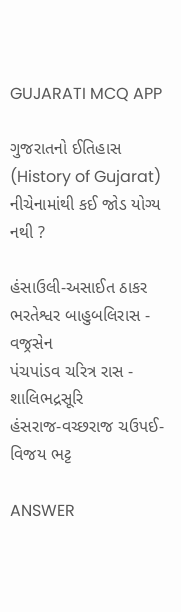GUJARATI MCQ APP

ગુજરાતનો ઈતિહાસ (History of Gujarat)
નીચેનામાંથી કઈ જોડ યોગ્ય નથી ?

હંસાઉલી-અસાઈત ઠાકર
ભરતેશ્વર બાહુબલિરાસ - વજ્રસેન
પંચપાંડવ ચરિત્ર રાસ - શાલિભદ્રસૂરિ
હંસરાજ-વચ્છરાજ ચઉપઈ-વિજય ભટ્ટ

ANSWER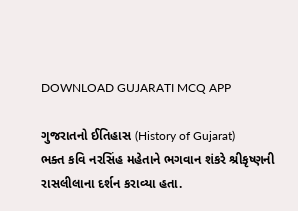DOWNLOAD GUJARATI MCQ APP

ગુજરાતનો ઈતિહાસ (History of Gujarat)
ભક્ત કવિ નરસિંહ મહેતાને ભગવાન શંકરે શ્રીકૃષ્ણની રાસલીલાના દર્શન કરાવ્યા હતા.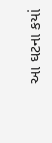આ ઘટના કયાં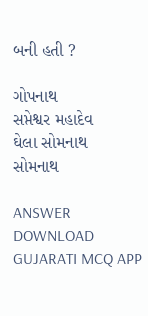બની હતી ?

ગોપનાથ
સપ્તેશ્વર મહાદેવ
ઘેલા સોમનાથ
સોમનાથ

ANSWER DOWNLOAD GUJARATI MCQ APP